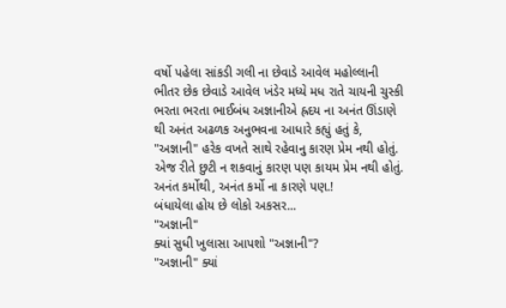વર્ષો પહેલા સાંકડી ગલી ના છેવાડે આવેલ મહોલ્લાની ભીતર છેક છેવાડે આવેલ ખંડેર મધ્યે મધ રાતે ચાયની ચુસ્કી ભરતા ભરતા ભાઈબંધ અજ્ઞાનીએ હ્રદય ના અનંત ઊંડાણે થી અનંત અઢળક અનુભવના આધારે કહ્યું હતું કે,
"અજ્ઞાની" હરેક વખતે સાથે રહેવાનુ કારણ પ્રેમ નથી હોતું.
એજ રીતે છુટી ન શકવાનું કારણ પણ કાયમ પ્રેમ નથી હોતું.
અનંત કર્મોથી, અનંત કર્મો ના કારણે પણ.!
બંધાયેલા હોય છે લોકો અકસર...
"અજ્ઞાની"
ક્યાં સુધી ખુલાસા આપશો "અજ્ઞાની"?
"અજ્ઞાની" ક્યાં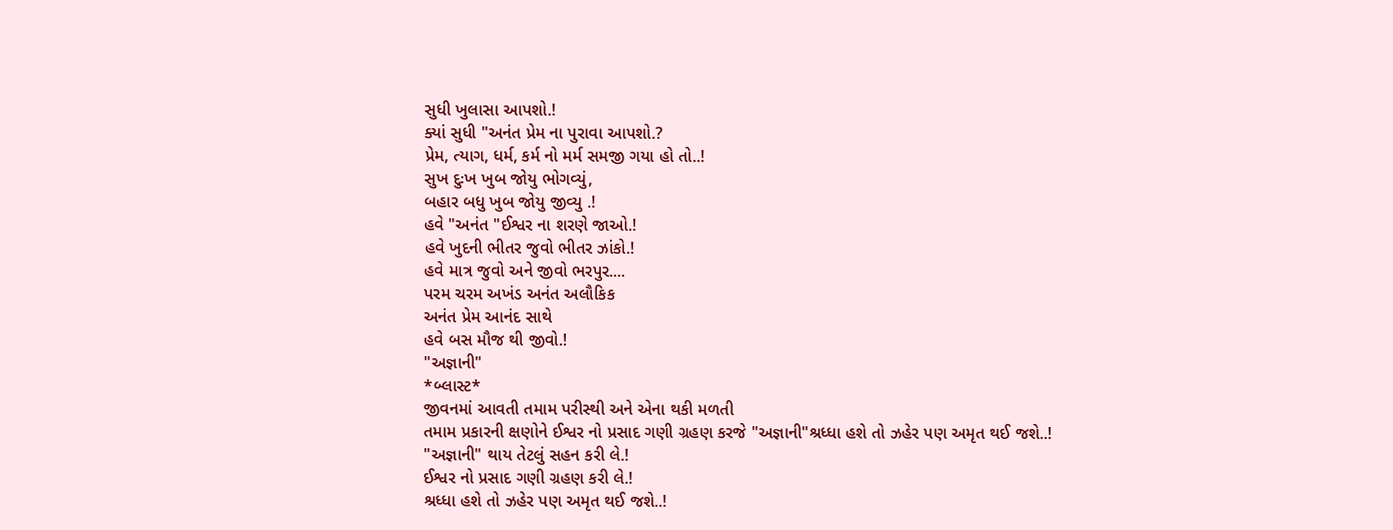સુધી ખુલાસા આપશો.!
ક્યાં સુધી "અનંત પ્રેમ ના પુરાવા આપશો.?
પ્રેમ, ત્યાગ, ધર્મ, કર્મ નો મર્મ સમજી ગયા હો તો..!
સુખ દુઃખ ખુબ જોયુ ભોગવ્યું,
બહાર બધુ ખુબ જોયુ જીવ્યુ .!
હવે "અનંત "ઈશ્વર ના શરણે જાઓ.!
હવે ખુદની ભીતર જુવો ભીતર ઝાંકો.!
હવે માત્ર જુવો અને જીવો ભરપુર....
પરમ ચરમ અખંડ અનંત અલૌકિક
અનંત પ્રેમ આનંદ સાથે
હવે બસ મૌજ થી જીવો.!
"અજ્ઞાની"
*બ્લાસ્ટ*
જીવનમાં આવતી તમામ પરીસ્થી અને એના થકી મળતી
તમામ પ્રકારની ક્ષણોને ઈશ્વર નો પ્રસાદ ગણી ગ્રહણ કરજે "અજ્ઞાની"શ્રધ્ધા હશે તો ઝહેર પણ અમૃત થઈ જશે..!
"અજ્ઞાની" થાય તેટલું સહન કરી લે.!
ઈશ્વર નો પ્રસાદ ગણી ગ્રહણ કરી લે.!
શ્રધ્ધા હશે તો ઝહેર પણ અમૃત થઈ જશે..!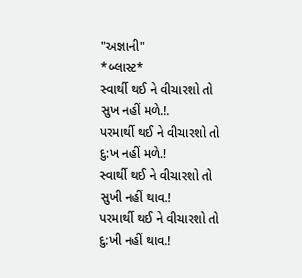"અજ્ઞાની"
*બ્લાસ્ટ*
સ્વાર્થી થઈ ને વીચારશો તો સુખ નહીં મળે.!.
પરમાર્થી થઈ ને વીચારશો તો દુ:ખ નહીં મળે.!
સ્વાર્થી થઈ ને વીચારશો તો સુખી નહીં થાવ.!
પરમાર્થી થઈ ને વીચારશો તો દુ:ખી નહીં થાવ.!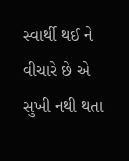સ્વાર્થી થઈ ને વીચારે છે એ સુખી નથી થતા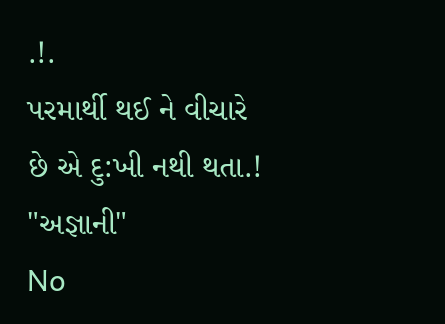.!.
પરમાર્થી થઈ ને વીચારે છે એ દુ:ખી નથી થતા.!
"અજ્ઞાની"
No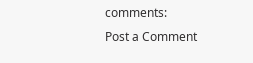comments:
Post a Comment